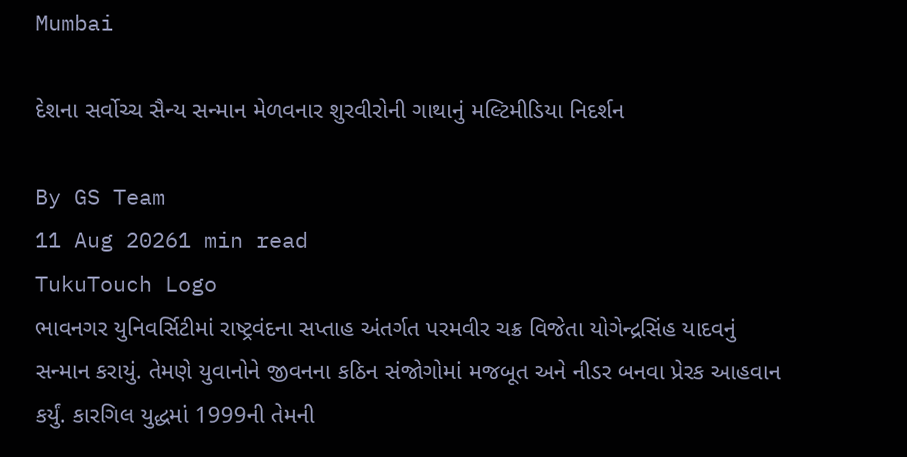Mumbai

દેશના સર્વોચ્ચ સૈન્ય સન્માન મેળવનાર શુરવીરોની ગાથાનું મલ્ટિમીડિયા નિદર્શન

By GS Team
11 Aug 20261 min read
TukuTouch Logo
ભાવનગર યુનિવર્સિટીમાં રાષ્ટ્રવંદના સપ્તાહ અંતર્ગત પરમવીર ચક્ર વિજેતા યોગેન્દ્રસિંહ યાદવનું સન્માન કરાયું. તેમણે યુવાનોને જીવનના કઠિન સંજોગોમાં મજબૂત અને નીડર બનવા પ્રેરક આહવાન કર્યું. કારગિલ યુદ્ધમાં 1999ની તેમની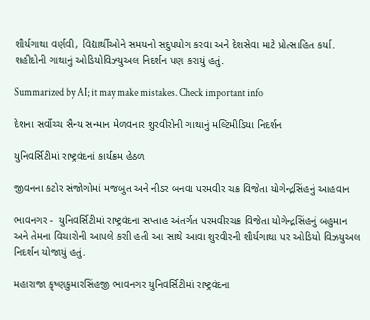શૌર્યગાથા વર્ણવી, વિદ્યાર્થીઓને સમયનો સદુપયોગ કરવા અને દેશસેવા માટે પ્રોત્સાહિત કર્યા. શહીદોની ગાથાનું ઓડિયોવિઝ્યુઅલ નિદર્શન પણ કરાયું હતું.

Summarized by AI; it may make mistakes. Check important info

દેશના સર્વોચ્ચ સૈન્ય સન્માન મેળવનાર શુરવીરોની ગાથાનું મલ્ટિમીડિયા નિદર્શન

યુનિવર્સિટીમાં રાષ્ટ્રવંદનાં કાર્યક્રમ હેઠળ

જીવનના કટોર સંજોગોમાં મજબુત અને નીડર બનવા પરમવીર ચક્ર વિજેતા યોગેન્દ્રસિંહનું આહવાન

ભાવનગર -  યુનિવર્સિટીમાં રાષ્ટ્રવંદના સપ્તાહ અંતર્ગત પરમવીરચક્ર વિજેતા યોગેન્દ્રસિંહનું બહુમાન અને તેમના વિચારોની આપલે કરાી હતી આ સાથે આવા શુરવીરની શૌર્યગાથા પર ઓડિયો વિઝયુઅલ નિદર્શન યોજાયું હતું.

મહારાજા કૃષ્ણકુમારસિંહજી ભાવનગર યુનિવર્સિટીમાં રાષ્ટ્રવંદના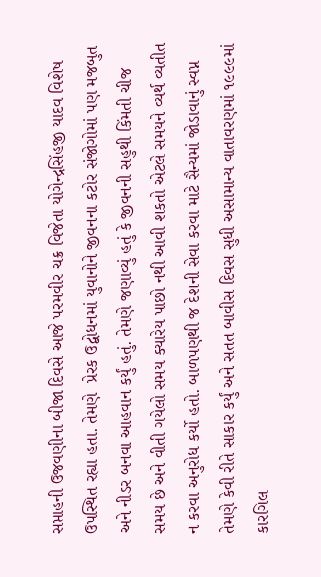સપ્તાહની ઉજવણીના બીજા દિવસે આજે પરમવીર ચક્ર વિજેતા યોગેન્દ્રસિંહજી યાદવ વિશેષ ઉપસ્થિત રહ્યા હતા. તેમણે  પ્રેરક ઉદ્બોધનમાં યુવાનોને જીવનના કટોર સંજોગોમાં પણ મજબુત અને નીડર બનવા આહવાન કર્યું હતું. તેમણે જણાવ્યું હતું કે જીવનની સહુથી કિંમતી ચીજ સમય છે અને વીતી ગયેલો સમય ક્યારેય પાછો નથી આવી શકતો એટલે સમયને વ્યર્થ વ્યતીત ન કરવા અનુરોધ કર્યો હતો. બાળપણથી જ દેશની સેવા કરવા માટે સૈન્યમાં જોડાવાનું સ્વપ્ન તેમણે કેવી રીતે સાકાર કર્યું અને સતત બાવીસ દિવસ સુધી અસામાન્ય વાતાવરણમાં ૧૯૯૯માં કારગિલ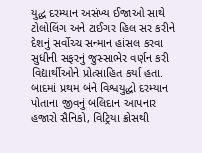યુદ્ધ દરમ્યાન અસંખ્ય ઈજાઓ સાથે ટોલોલિંગ અને ટાઈગર હિલ સર કરીને દેશનું સર્વોચ્ચ સન્માન હાંસલ કરવા સુધીની સફરનું જુસ્સાભેર વર્ણન કરી વિદ્યાર્થીઓને પ્રોત્સાહિત કર્યા હતા. બાદમાં પ્રથમ બંને વિશ્વયુદ્ધો દરમ્યાન પોતાના જીવનું બલિદાન આપનાર હજારો સૈનિકો, વિટ્રિયા ક્રોસથી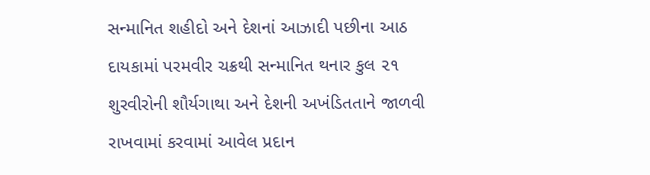સન્માનિત શહીદો અને દેશનાં આઝાદી પછીના આઠ દાયકામાં પરમવીર ચક્રથી સન્માનિત થનાર કુલ ૨૧ શુરવીરોની શૌર્યગાથા અને દેશની અખંડિતતાને જાળવી રાખવામાં કરવામાં આવેલ પ્રદાન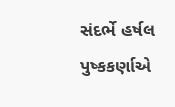સંદર્ભે હર્ષલ પુષ્કકર્ણાએ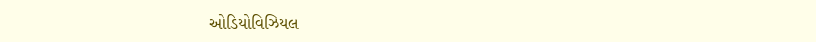ઓડિયોવિઝિયલ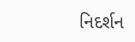નિદર્શન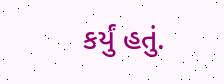કર્યું હતું.